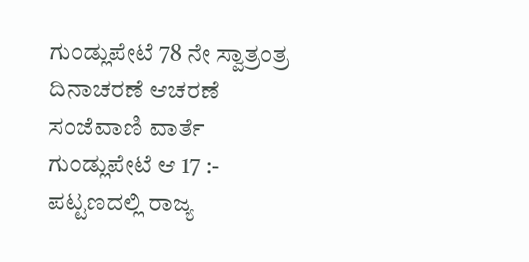ಗುಂಡ್ಲುಪೇಟೆ 78 ನೇ ಸ್ವಾತ್ರಂತ್ರ ದಿನಾಚರಣೆ ಆಚರಣೆ
ಸಂಜೆವಾಣಿ ವಾರ್ತೆ
ಗುಂಡ್ಲುಪೇಟೆ ಆ 17 :- ಪಟ್ಟಣದಲ್ಲಿ ರಾಜ್ಯ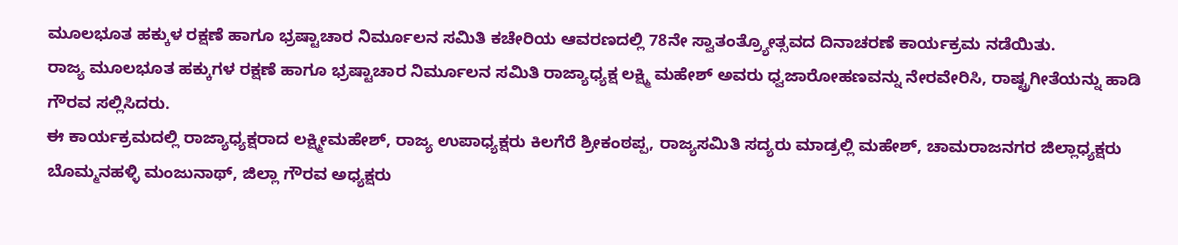ಮೂಲಭೂತ ಹಕ್ಕುಳ ರಕ್ಷಣೆ ಹಾಗೂ ಭ್ರಷ್ಟಾಚಾರ ನಿರ್ಮೂಲನ ಸಮಿತಿ ಕಚೇರಿಯ ಆವರಣದಲ್ಲಿ 78ನೇ ಸ್ವಾತಂತ್ರ್ಯೋತ್ಸವದ ದಿನಾಚರಣೆ ಕಾರ್ಯಕ್ರಮ ನಡೆಯಿತು.
ರಾಜ್ಯ ಮೂಲಭೂತ ಹಕ್ಕುಗಳ ರಕ್ಷಣೆ ಹಾಗೂ ಭ್ರಷ್ಟಾಚಾರ ನಿರ್ಮೂಲನ ಸಮಿತಿ ರಾಜ್ಯಾಧ್ಯಕ್ಷ ಲಕ್ಷ್ಮಿ ಮಹೇಶ್ ಅವರು ಧ್ವಜಾರೋಹಣವನ್ನು ನೇರವೇರಿಸಿ, ರಾಷ್ಟ್ರಗೀತೆಯನ್ನು ಹಾಡಿ ಗೌರವ ಸಲ್ಲಿಸಿದರು.
ಈ ಕಾರ್ಯಕ್ರಮದಲ್ಲಿ ರಾಜ್ಯಾಧ್ಯಕ್ಷರಾದ ಲಕ್ಷ್ಮೀಮಹೇಶ್, ರಾಜ್ಯ ಉಪಾಧ್ಯಕ್ಷರು ಕಿಲಗೆರೆ ಶ್ರೀಕಂಠಪ್ಪ, ರಾಜ್ಯಸಮಿತಿ ಸದ್ಯರು ಮಾಡ್ರಲ್ಲಿ ಮಹೇಶ್, ಚಾಮರಾಜನಗರ ಜಿಲ್ಲಾಧ್ಯಕ್ಷರು ಬೊಮ್ಮನಹಳ್ಳಿ ಮಂಜುನಾಥ್, ಜಿಲ್ಲಾ ಗೌರವ ಅಧ್ಯಕ್ಷರು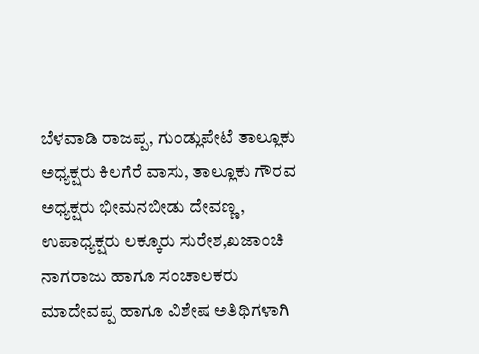ಬೆಳವಾಡಿ ರಾಜಪ್ಪ, ಗುಂಡ್ಲುಪೇಟೆ ತಾಲ್ಲೂಕು ಅಧ್ಯಕ್ಷರು ಕಿಲಗೆರೆ ವಾಸು, ತಾಲ್ಲೂಕು ಗೌರವ ಅಧ್ಯಕ್ಷರು ಭೀಮನಬೀಡು ದೇವಣ್ಣ, ಉಪಾಧ್ಯಕ್ಷರು ಲಕ್ಕೂರು ಸುರೇಶ,ಖಜಾಂಚಿ ನಾಗರಾಜು ಹಾಗೂ ಸಂಚಾಲಕರು ಮಾದೇವಪ್ಪ ಹಾಗೂ ವಿಶೇಷ ಅತಿಥಿಗಳಾಗಿ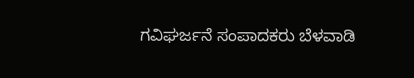ಗವಿಘರ್ಜನೆ ಸಂಪಾದಕರು ಬೆಳವಾಡಿ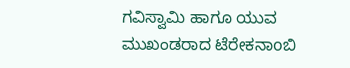ಗವಿಸ್ವಾಮಿ ಹಾಗೂ ಯುವ ಮುಖಂಡರಾದ ಟೆರೇಕನಾoಬಿ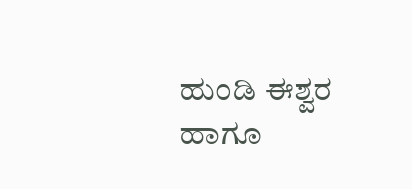ಹುಂಡಿ ಈಶ್ವರ ಹಾಗೂ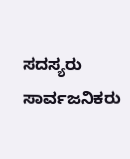ಸದಸ್ಯರು ಸಾರ್ವಜನಿಕರು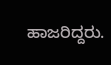ಹಾಜರಿದ್ದರು.